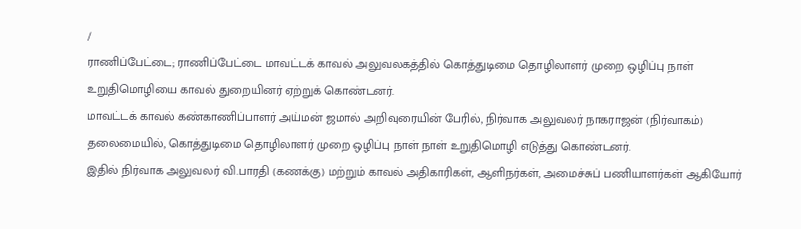/
ராணிப்பேட்டை; ராணிப்பேட்டை மாவட்டக் காவல் அலுவலகத்தில் கொத்துடிமை தொழிலாளர் முறை ஒழிப்பு நாள் உறுதிமொழியை காவல் துறையினர் ஏற்றுக் கொண்டனர்.
மாவட்டக் காவல் கண்காணிப்பாளர் அய்மன் ஜமால் அறிவுரையின் பேரில், நிர்வாக அலுவலர் நாகராஜன் (நிர்வாகம்) தலைமையில், கொத்துடிமை தொழிலாளர் முறை ஒழிப்பு நாள் நாள் உறுதிமொழி எடுத்து கொண்டனர்.
இதில் நிர்வாக அலுவலர் வி.பாரதி (கணக்கு) மற்றும் காவல் அதிகாரிகள், ஆளிநர்கள், அமைச்சுப் பணியாளர்கள் ஆகியோர்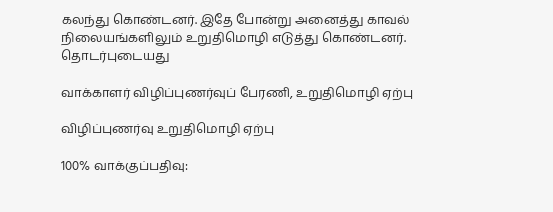கலந்து கொண்டனர். இதே போன்று அனைத்து காவல் நிலையங்களிலும் உறுதிமொழி எடுத்து கொண்டனர்.
தொடர்புடையது

வாக்காளர் விழிப்புணர்வுப் பேரணி, உறுதிமொழி ஏற்பு

விழிப்புணர்வு உறுதிமொழி ஏற்பு

100% வாக்குப்பதிவு: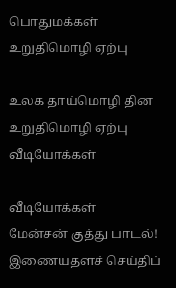பொதுமக்கள் உறுதிமொழி ஏற்பு

உலக தாய்மொழி தின உறுதிமொழி ஏற்பு
வீடியோக்கள்

வீடியோக்கள்
மேன்சன் குத்து பாடல்!
இணையதளச் செய்திப்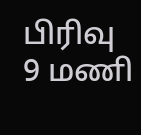பிரிவு
9 மணி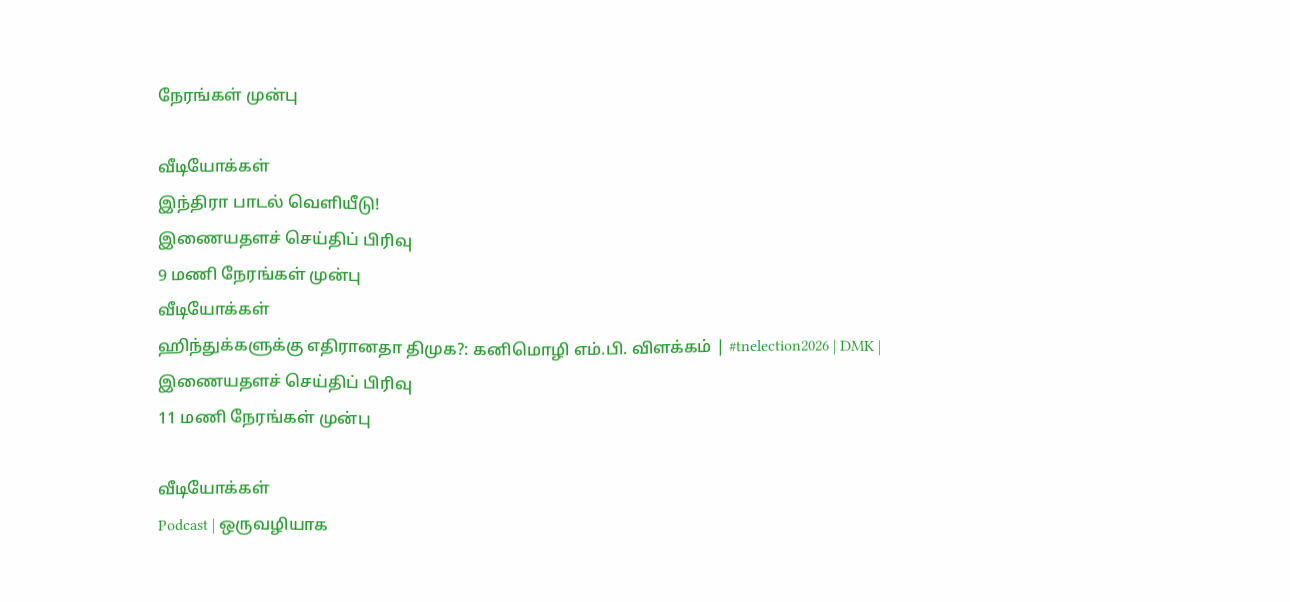நேரங்கள் முன்பு

வீடியோக்கள்
இந்திரா பாடல் வெளியீடு!
இணையதளச் செய்திப் பிரிவு
9 மணி நேரங்கள் முன்பு
வீடியோக்கள்
ஹிந்துக்களுக்கு எதிரானதா திமுக?: கனிமொழி எம்.பி. விளக்கம் | #tnelection2026 | DMK |
இணையதளச் செய்திப் பிரிவு
11 மணி நேரங்கள் முன்பு

வீடியோக்கள்
Podcast | ஒருவழியாக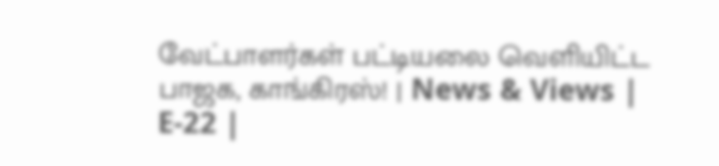வேட்பாளர்கள் பட்டியலை வெளியிட்ட பாஜக, காங்கிரஸ்! | News & Views | E-22 |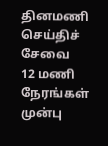தினமணி செய்திச் சேவை
12 மணி நேரங்கள் முன்பு